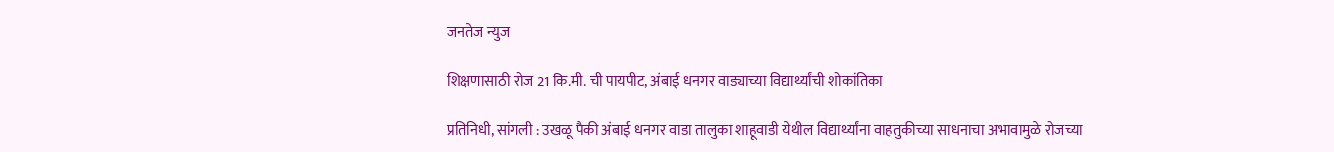जनतेज न्युज

शिक्षणासाठी रोज 21 कि.मी. ची पायपीट, अंबाई धनगर वाड्याच्या विद्यार्थ्यांची शोकांतिका

प्रतिनिधी, सांगली : उखळू पैकी अंबाई धनगर वाडा तालुका शाहूवाडी येथील विद्यार्थ्यांना वाहतुकीच्या साधनाचा अभावामुळे रोजच्या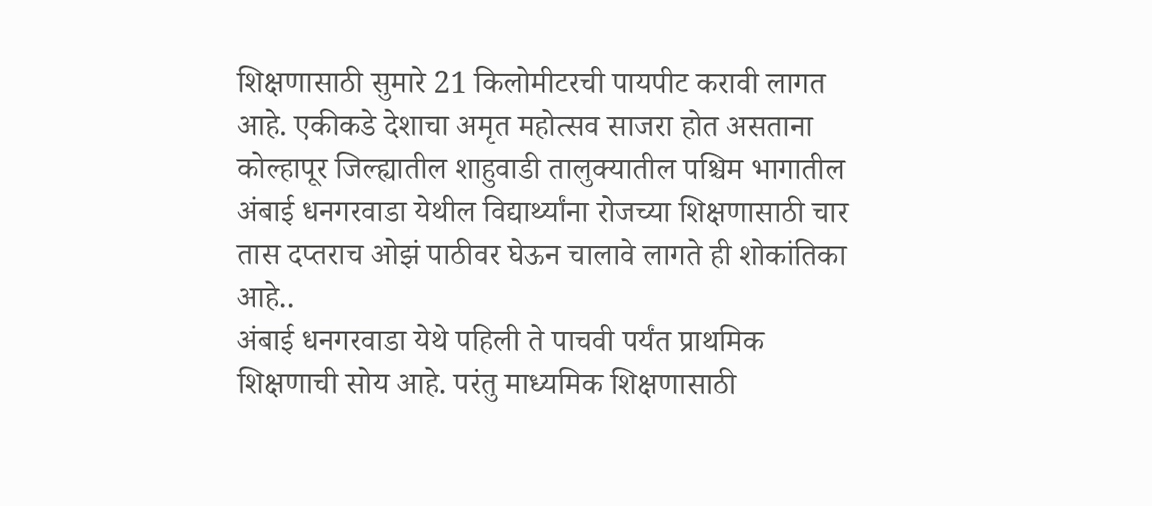शिक्षणासाठी सुमारे 21 किलोमीटरची पायपीट करावी लागत आहे. एकीकडे देशाचा अमृत महोत्सव साजरा होत असताना कोल्हापूर जिल्ह्यातील शाहुवाडी तालुक्यातील पश्चिम भागातील अंबाई धनगरवाडा येथील विद्यार्थ्यांना रोजच्या शिक्षणासाठी चार तास दप्तराच ओझं पाठीवर घेऊन चालावे लागते ही शोकांतिका आहे..
अंबाई धनगरवाडा येथे पहिली ते पाचवी पर्यंत प्राथमिक शिक्षणाची सोय आहे. परंतु माध्यमिक शिक्षणासाठी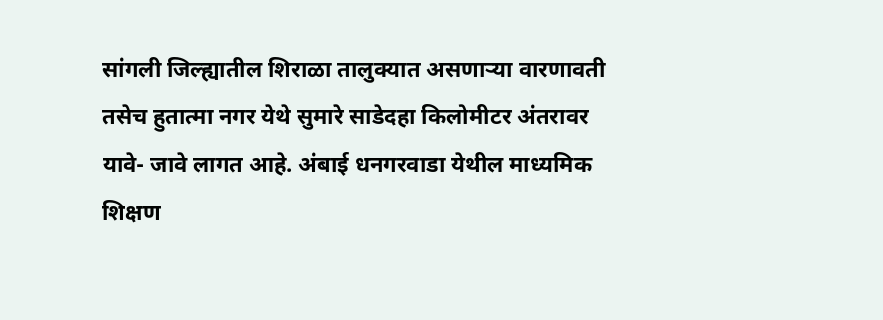सांगली जिल्ह्यातील शिराळा तालुक्यात असणाऱ्या वारणावती तसेच हुतात्मा नगर येथे सुमारे साडेदहा किलोमीटर अंतरावर यावे- जावे लागत आहे. अंबाई धनगरवाडा येथील माध्यमिक शिक्षण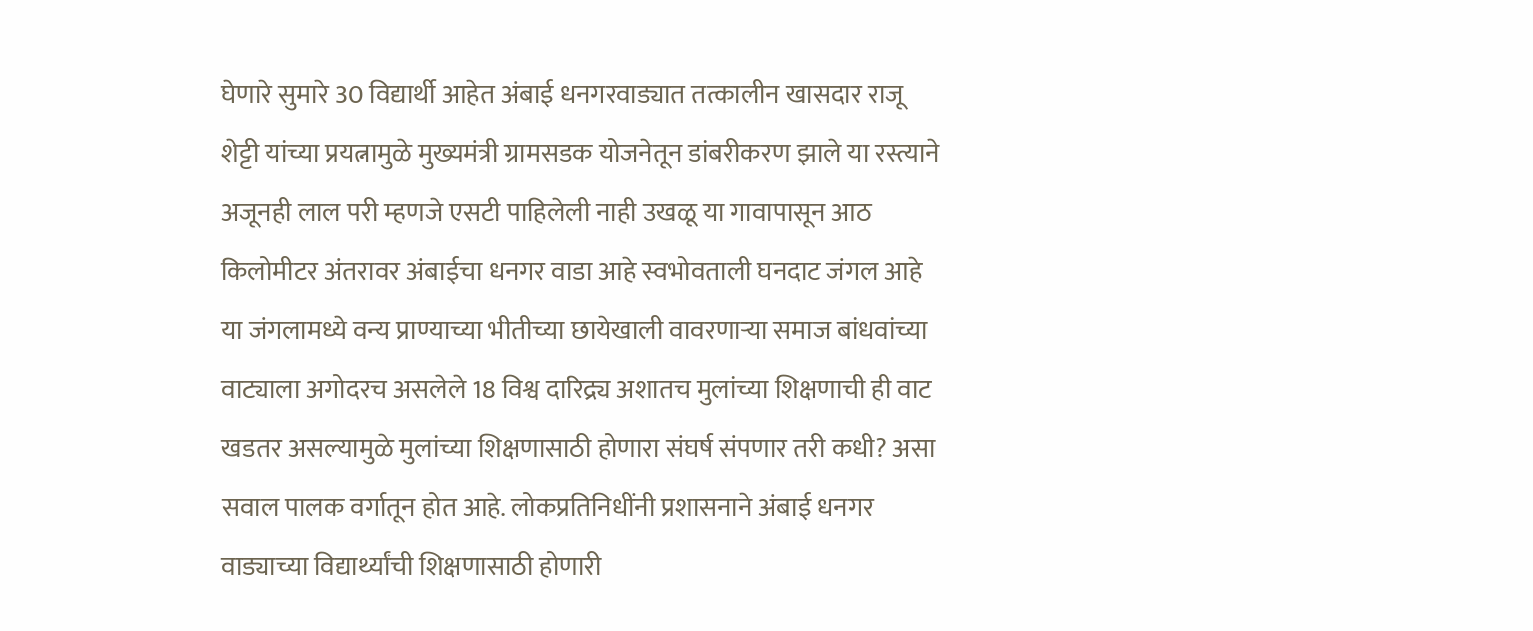घेणारे सुमारे 30 विद्यार्थी आहेत अंबाई धनगरवाड्यात तत्कालीन खासदार राजू शेट्टी यांच्या प्रयत्नामुळे मुख्यमंत्री ग्रामसडक योजनेतून डांबरीकरण झाले या रस्त्याने अजूनही लाल परी म्हणजे एसटी पाहिलेली नाही उखळू या गावापासून आठ किलोमीटर अंतरावर अंबाईचा धनगर वाडा आहे स्वभोवताली घनदाट जंगल आहे या जंगलामध्ये वन्य प्राण्याच्या भीतीच्या छायेखाली वावरणाऱ्या समाज बांधवांच्या वाट्याला अगोदरच असलेले 18 विश्व दारिद्र्य अशातच मुलांच्या शिक्षणाची ही वाट खडतर असल्यामुळे मुलांच्या शिक्षणासाठी होणारा संघर्ष संपणार तरी कधी? असा सवाल पालक वर्गातून होत आहे. लोकप्रतिनिधींनी प्रशासनाने अंबाई धनगर वाड्याच्या विद्यार्थ्यांची शिक्षणासाठी होणारी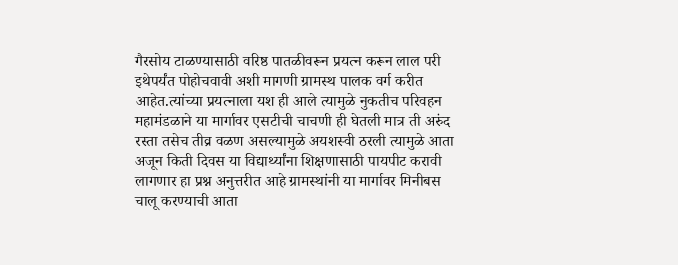गैरसोय टाळण्यासाठी वरिष्ठ पातळीवरून प्रयत्न करून लाल परी इथेपर्यंत पोहोचवावी अशी मागणी ग्रामस्थ पालक वर्ग करीत आहेत.त्यांच्या प्रयत्नाला यश ही आले त्यामुळे नुकतीच परिवहन महामंडळाने या मार्गावर एसटीची चाचणी ही घेतली मात्र ती अरुंद रस्ता तसेच तीव्र वळण असल्यामुळे अयशस्वी ठरली त्यामुळे आता अजून किती दिवस या विद्यार्थ्यांना शिक्षणासाठी पायपीट करावी लागणार हा प्रश्न अनुत्तरीत आहे ग्रामस्थांनी या मार्गावर मिनीबस चालू करण्याची आता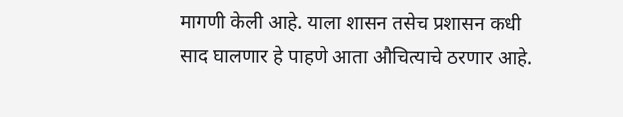मागणी केली आहे. याला शासन तसेच प्रशासन कधी साद घालणार हे पाहणे आता औचित्याचे ठरणार आहे.